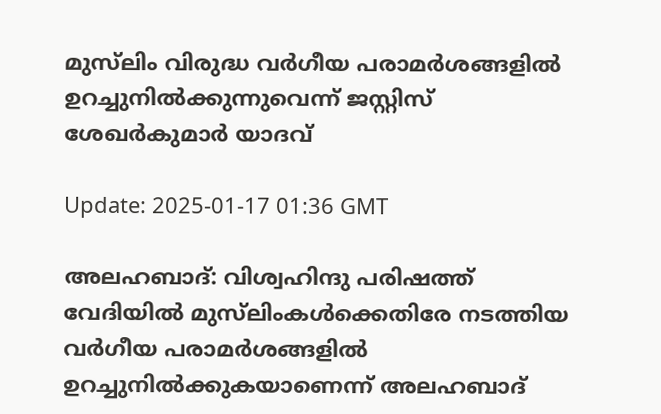മുസ്‌ലിം വിരുദ്ധ വര്‍ഗീയ പരാമര്‍ശങ്ങളില്‍ ഉറച്ചുനില്‍ക്കുന്നുവെന്ന് ജസ്റ്റിസ് ശേഖര്‍കുമാര്‍ യാദവ്

Update: 2025-01-17 01:36 GMT

അലഹബാദ്: വിശ്വഹിന്ദു പരിഷത്ത് വേദിയില്‍ മുസ്‌ലിംകള്‍ക്കെതിരേ നടത്തിയ വര്‍ഗീയ പരാമര്‍ശങ്ങളില്‍ ഉറച്ചുനില്‍ക്കുകയാണെന്ന് അലഹബാദ്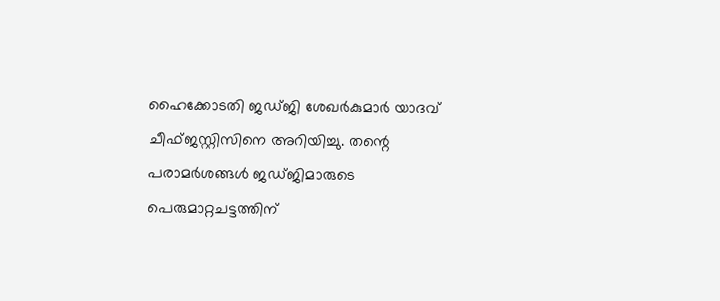ഹൈക്കോടതി ജഡ്ജി ശേഖര്‍കുമാര്‍ യാദവ് ചീഫ്ജസ്റ്റിസിനെ അറിയിച്ചു. തന്റെ പരാമര്‍ശങ്ങള്‍ ജഡ്ജിമാരുടെ പെരുമാറ്റചട്ടത്തിന്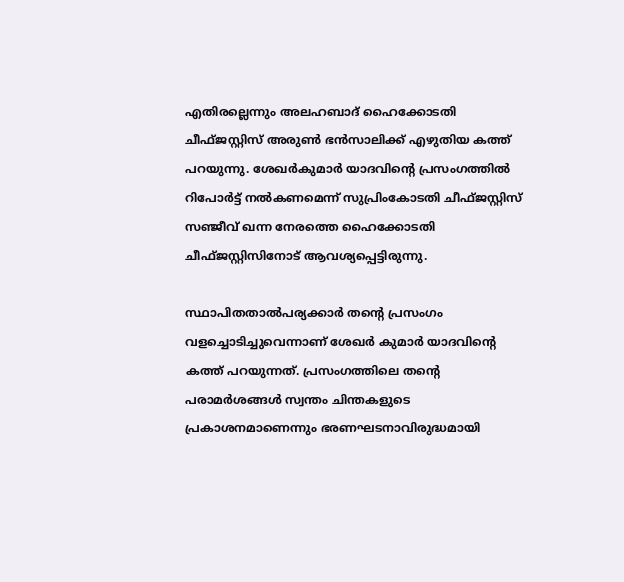എതിരല്ലെന്നും അലഹബാദ് ഹൈക്കോടതി ചീഫ്ജസ്റ്റിസ് അരുണ്‍ ഭന്‍സാലിക്ക് എഴുതിയ കത്ത് പറയുന്നു. ശേഖര്‍കുമാര്‍ യാദവിന്റെ പ്രസംഗത്തില്‍ റിപോര്‍ട്ട് നല്‍കണമെന്ന് സുപ്രിംകോടതി ചീഫ്ജസ്റ്റിസ് സഞ്ജീവ് ഖന്ന നേരത്തെ ഹൈക്കോടതി ചീഫ്ജസ്റ്റിസിനോട് ആവശ്യപ്പെട്ടിരുന്നു.

സ്ഥാപിതതാല്‍പര്യക്കാര്‍ തന്റെ പ്രസംഗം വളച്ചൊടിച്ചുവെന്നാണ് ശേഖര്‍ കുമാര്‍ യാദവിന്റെ കത്ത് പറയുന്നത്. പ്രസംഗത്തിലെ തന്റെ പരാമര്‍ശങ്ങള്‍ സ്വന്തം ചിന്തകളുടെ പ്രകാശനമാണെന്നും ഭരണഘടനാവിരുദ്ധമായി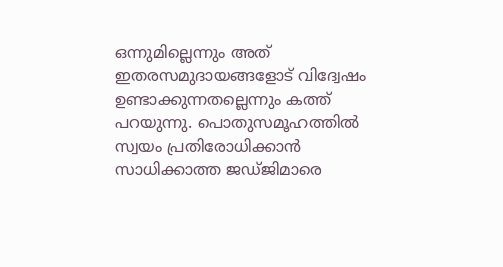ഒന്നുമില്ലെന്നും അത് ഇതരസമുദായങ്ങളോട് വിദ്വേഷം ഉണ്ടാക്കുന്നതല്ലെന്നും കത്ത് പറയുന്നു. പൊതുസമൂഹത്തില്‍ സ്വയം പ്രതിരോധിക്കാന്‍ സാധിക്കാത്ത ജഡ്ജിമാരെ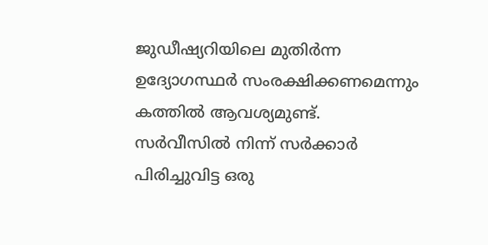ജുഡീഷ്യറിയിലെ മുതിര്‍ന്ന ഉദ്യോഗസ്ഥര്‍ സംരക്ഷിക്കണമെന്നും കത്തില്‍ ആവശ്യമുണ്ട്. സര്‍വീസില്‍ നിന്ന് സര്‍ക്കാര്‍ പിരിച്ചുവിട്ട ഒരു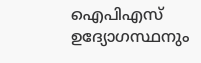ഐപിഎസ് ഉദ്യോഗസ്ഥനും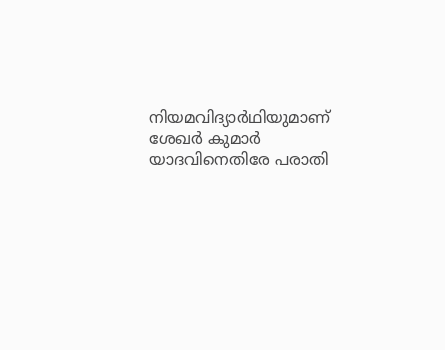നിയമവിദ്യാര്‍ഥിയുമാണ് ശേഖര്‍ കുമാര്‍ യാദവിനെതിരേ പരാതി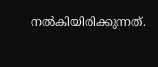നല്‍കിയിരിക്കുന്നത്.